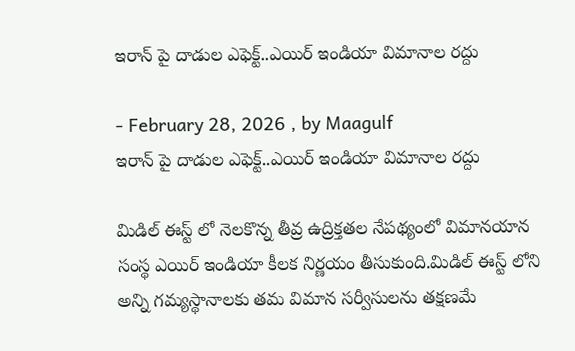ఇరాన్‌ పై దాడుల ఎఫెక్ట్..ఎయిర్ ఇండియా విమానాల రద్దు

- February 28, 2026 , by Maagulf
ఇరాన్‌ పై దాడుల ఎఫెక్ట్..ఎయిర్ ఇండియా విమానాల రద్దు

మిడిల్ ఈస్ట్ లో నెలకొన్న తీవ్ర ఉద్రిక్తతల నేపథ్యంలో విమానయాన సంస్థ ఎయిర్ ఇండియా కీలక నిర్ణయం తీసుకుంది.మిడిల్ ఈస్ట్ లోని అన్ని గమ్యస్థానాలకు తమ విమాన సర్వీసులను తక్షణమే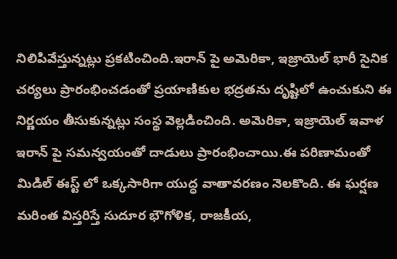నిలిపివేస్తున్నట్లు ప్రకటించింది.ఇరాన్‌ పై అమెరికా, ఇజ్రాయెల్ భారీ సైనిక చర్యలు ప్రారంభించడంతో ప్రయాణికుల భద్రతను దృష్టిలో ఉంచుకుని ఈ నిర్ణయం తీసుకున్నట్లు సంస్థ వెల్లడించింది. అమెరికా, ఇజ్రాయెల్ ఇవాళ‌ ఇరాన్‌ పై సమన్వయంతో దాడులు ప్రారంభించాయి.ఈ పరిణామంతో మిడిల్ ఈస్ట్ లో ఒక్కసారిగా యుద్ధ వాతావరణం నెలకొంది. ఈ ఘర్షణ మరింత విస్తరిస్తే సుదూర భౌగోళిక, రాజకీయ,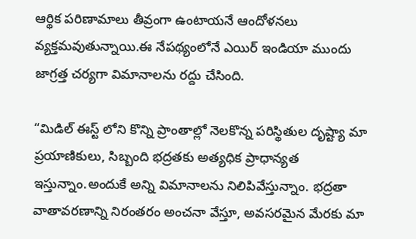ఆర్థిక పరిణామాలు తీవ్రంగా ఉంటాయనే ఆందోళనలు వ్యక్తమవుతున్నాయి.ఈ నేపథ్యంలోనే ఎయిర్ ఇండియా ముందు జాగ్రత్త చర్యగా విమానాలను రద్దు చేసింది.

“మిడిల్ ఈస్ట్ లోని కొన్ని ప్రాంతాల్లో నెలకొన్న పరిస్థితుల దృష్ట్యా మా ప్రయాణికులు, సిబ్బంది భద్రతకు అత్యధిక ప్రాధాన్యత ఇస్తున్నాం.అందుకే అన్ని విమానాలను నిలిపివేస్తున్నాం. భద్రతా వాతావరణాన్ని నిరంతరం అంచనా వేస్తూ, అవసరమైన మేరకు మా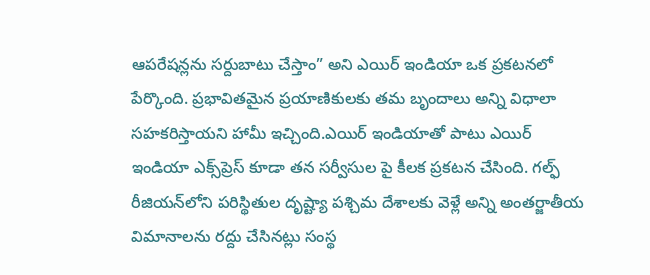ఆపరేషన్లను సర్దుబాటు చేస్తాం” అని ఎయిర్ ఇండియా ఒక ప్రకటనలో పేర్కొంది. ప్రభావితమైన ప్రయాణికులకు తమ బృందాలు అన్ని విధాలా సహకరిస్తాయని హామీ ఇచ్చింది.ఎయిర్ ఇండియాతో పాటు ఎయిర్ ఇండియా ఎక్స్‌ప్రెస్ కూడా తన సర్వీసుల పై కీలక ప్రకటన చేసింది. గల్ఫ్ రీజియన్‌లోని పరిస్థితుల దృష్ట్యా పశ్చిమ దేశాలకు వెళ్లే అన్ని అంతర్జాతీయ విమానాలను రద్దు చేసినట్లు సంస్థ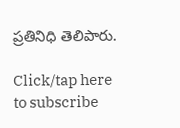ప్రతినిధి తెలిపారు.

Click/tap here to subscribe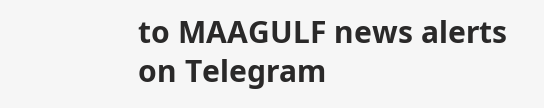to MAAGULF news alerts on Telegram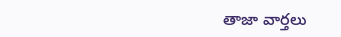తాజా వార్తలు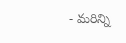- మరిన్ని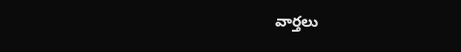వార్తలు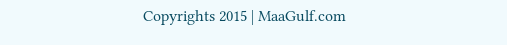Copyrights 2015 | MaaGulf.com